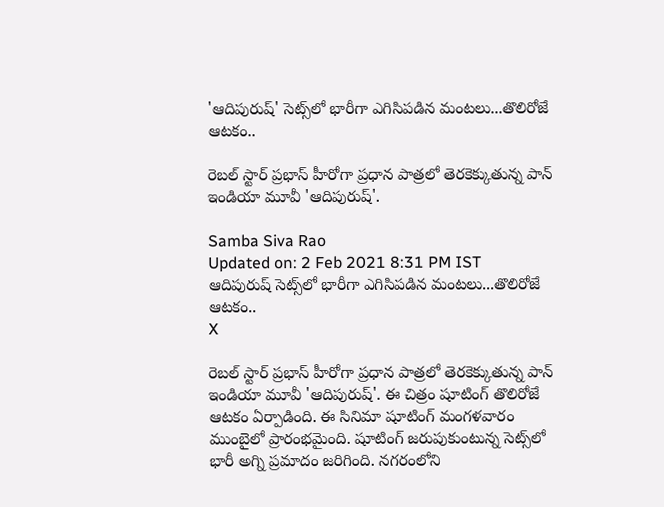'ఆదిపురుష్' సెట్స్‌లో భారీగా ఎగిసిపడిన మంటలు...తొలిరోజే ఆటకం..

రెబల్ స్టార్ ప్రభాస్ హీరోగా ప్రధాన పాత్రలో తెరకెక్కుతున్న పాన్ ఇండియా మూవీ 'ఆదిపురుష్'.

Samba Siva Rao
Updated on: 2 Feb 2021 8:31 PM IST
ఆదిపురుష్ సెట్స్‌లో భారీగా ఎగిసిపడిన మంటలు...తొలిరోజే ఆటకం..
X

రెబల్ స్టార్ ప్రభాస్ హీరోగా ప్రధాన పాత్రలో తెరకెక్కుతున్న పాన్ ఇండియా మూవీ 'ఆదిపురుష్'. ఈ చిత్రం షూటింగ్ తొలిరోజే ఆటకం ఏర్పాడింది. ఈ సినిమా షూటింగ్ మంగళవారం ముంబైలో ప్రారంభమైంది. షూటింగ్ జరుపుకుంటున్న సెట్స్‌లో భారీ అగ్ని ప్రమాదం జరిగింది. నగరంలోని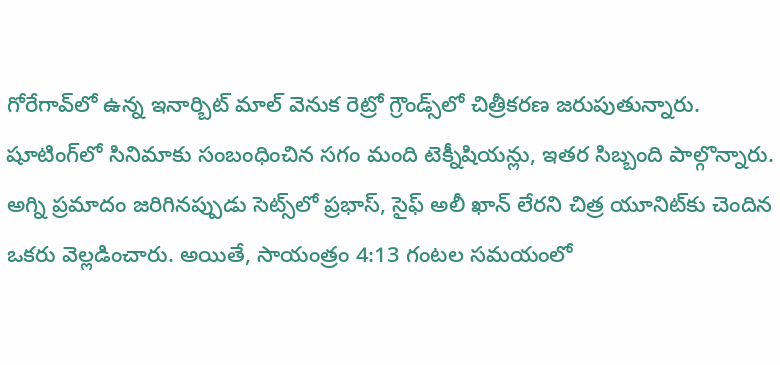గోరేగావ్‌లో ఉన్న ఇనార్బిట్ మాల్ వెనుక రెట్రో గ్రౌండ్స్‌లో చిత్రీకరణ జరుపుతున్నారు. షూటింగ్‌లో సినిమాకు సంబంధించిన సగం మంది టెక్నీషియన్లు, ఇతర సిబ్బంది పాల్గొన్నారు. అగ్ని ప్రమాదం జరిగినప్పుడు సెట్స్‌లో ప్రభాస్, సైఫ్ అలీ ఖాన్ లేరని చిత్ర యూనిట్‌కు చెందిన ఒకరు వెల్లడించారు. అయితే, సాయంత్రం 4:13 గంటల సమయంలో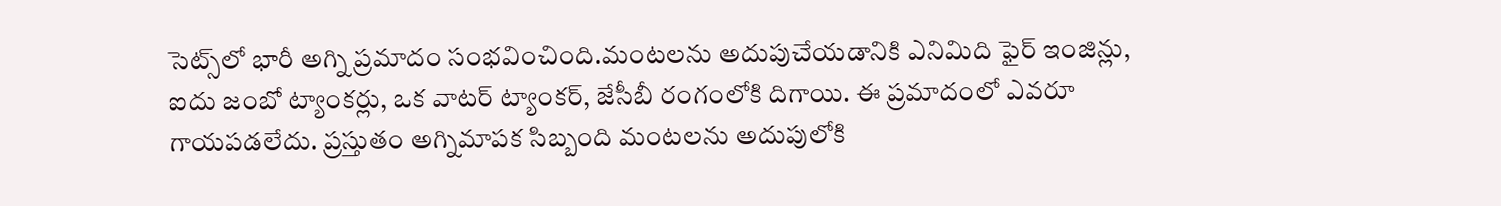సెట్స్‌లో భారీ అగ్ని ప్రమాదం సంభవించింది.మంటలను అదుపుచేయడానికి ఎనిమిది ఫైర్ ఇంజిన్లు, ఐదు జంబో ట్యాంకర్లు, ఒక వాటర్ ట్యాంకర్, జేసీబీ రంగంలోకి దిగాయి. ఈ ప్రమాదంలో ఎవరూ గాయపడలేదు. ప్రస్తుతం అగ్నిమాపక సిబ్బంది మంటలను అదుపులోకి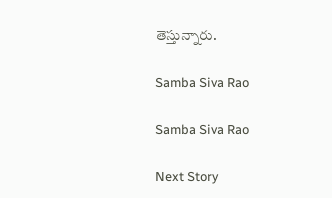తెస్తున్నారు.

Samba Siva Rao

Samba Siva Rao

Next Story